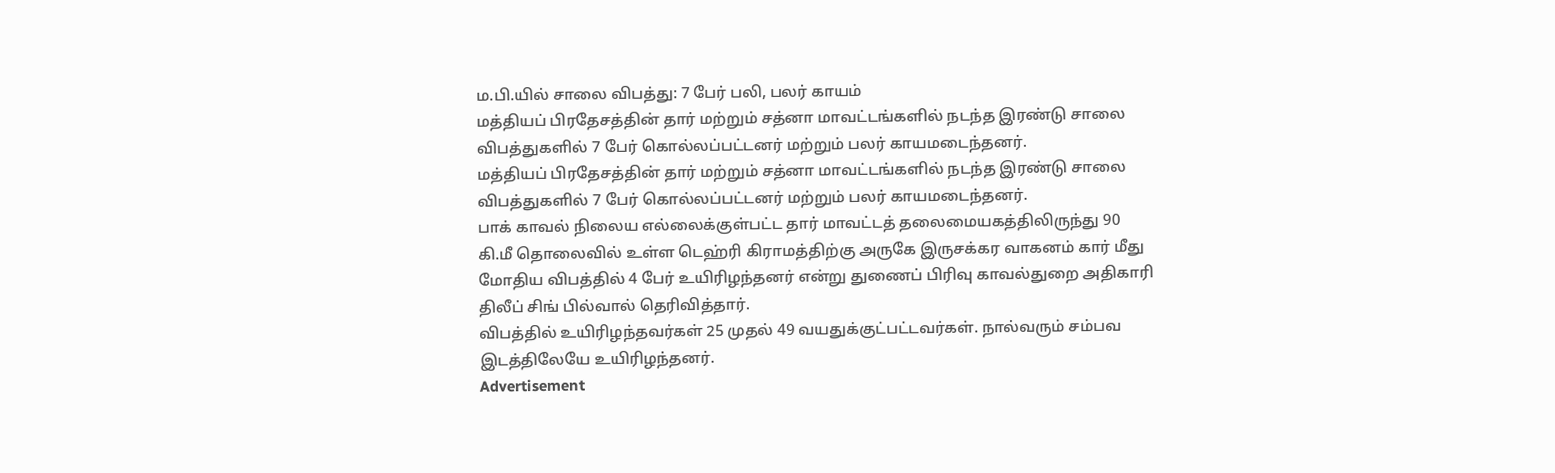ம.பி.யில் சாலை விபத்து: 7 பேர் பலி, பலர் காயம்
மத்தியப் பிரதேசத்தின் தார் மற்றும் சத்னா மாவட்டங்களில் நடந்த இரண்டு சாலை விபத்துகளில் 7 பேர் கொல்லப்பட்டனர் மற்றும் பலர் காயமடைந்தனர்.
மத்தியப் பிரதேசத்தின் தார் மற்றும் சத்னா மாவட்டங்களில் நடந்த இரண்டு சாலை விபத்துகளில் 7 பேர் கொல்லப்பட்டனர் மற்றும் பலர் காயமடைந்தனர்.
பாக் காவல் நிலைய எல்லைக்குள்பட்ட தார் மாவட்டத் தலைமையகத்திலிருந்து 90 கி.மீ தொலைவில் உள்ள டெஹ்ரி கிராமத்திற்கு அருகே இருசக்கர வாகனம் கார் மீது மோதிய விபத்தில் 4 பேர் உயிரிழந்தனர் என்று துணைப் பிரிவு காவல்துறை அதிகாரி திலீப் சிங் பில்வால் தெரிவித்தார்.
விபத்தில் உயிரிழந்தவர்கள் 25 முதல் 49 வயதுக்குட்பட்டவர்கள். நால்வரும் சம்பவ இடத்திலேயே உயிரிழந்தனர்.
Advertisement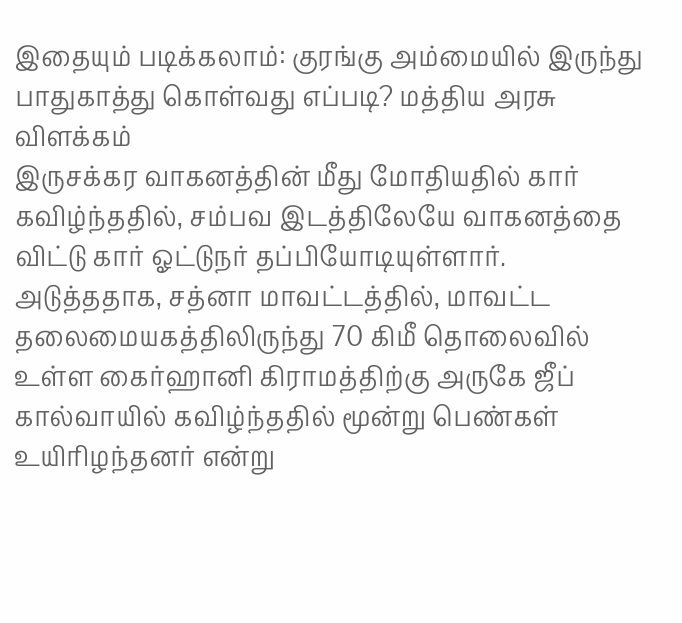இதையும் படிக்கலாம்: குரங்கு அம்மையில் இருந்து பாதுகாத்து கொள்வது எப்படி? மத்திய அரசு விளக்கம்
இருசக்கர வாகனத்தின் மீது மோதியதில் கார் கவிழ்ந்ததில், சம்பவ இடத்திலேயே வாகனத்தை விட்டு கார் ஓட்டுநர் தப்பியோடியுள்ளார்.
அடுத்ததாக, சத்னா மாவட்டத்தில், மாவட்ட தலைமையகத்திலிருந்து 70 கிமீ தொலைவில் உள்ள கைர்ஹானி கிராமத்திற்கு அருகே ஜீப் கால்வாயில் கவிழ்ந்ததில் மூன்று பெண்கள் உயிரிழந்தனர் என்று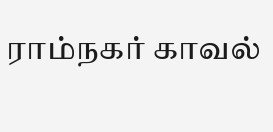ராம்நகர் காவல்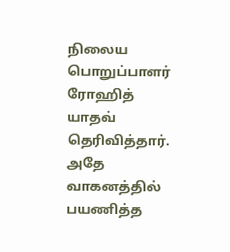நிலைய பொறுப்பாளர் ரோஹித் யாதவ் தெரிவித்தார்.
அதே வாகனத்தில் பயணித்த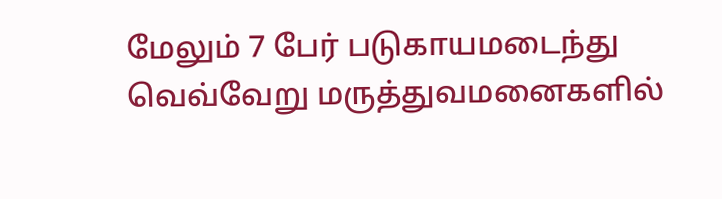மேலும் 7 பேர் படுகாயமடைந்து வெவ்வேறு மருத்துவமனைகளில்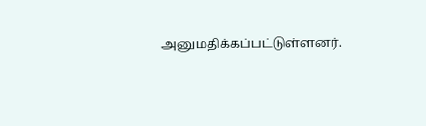அனுமதிக்கப்பட்டுள்ளனர்.